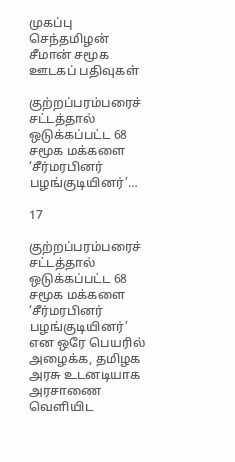முகப்பு செந்தமிழன் சீமான் சமூக ஊடகப் பதிவுகள்

குற்றப்பரம்பரைச் சட்டத்தால் ஒடுக்கப்பட்ட 68 சமூக மக்களை ‘சீர்மரபினர் பழங்குடியினர்’…

17

குற்றப்பரம்பரைச் சட்டத்தால் ஒடுக்கப்பட்ட 68 சமூக மக்களை ‘சீர்மரபினர் பழங்குடியினர்’ என ஒரே பெயரில் அழைக்க, தமிழக அரசு உடனடியாக அரசாணை வெளியிட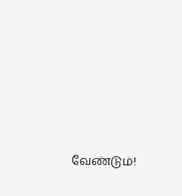வேண்டும்!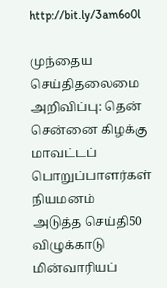http://bit.ly/3am6o0l

முந்தைய செய்திதலைமை அறிவிப்பு: தென் சென்னை கிழக்கு மாவட்டப் பொறுப்பாளர்கள் நியமனம்
அடுத்த செய்தி50 விழுக்காடு மின்வாரியப்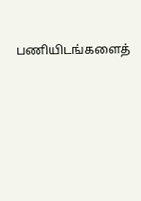பணியிடங்களைத்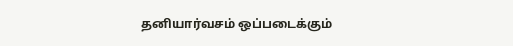தனியார்வசம் ஒப்படைக்கும்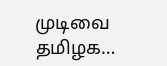முடிவை தமிழக…